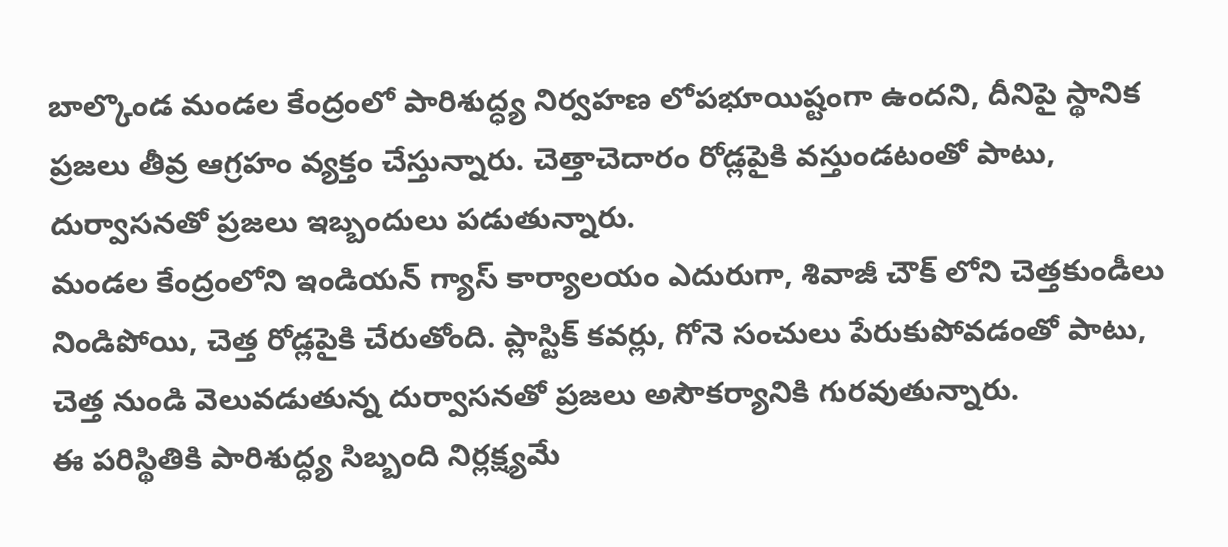బాల్కొండ మండల కేంద్రంలో పారిశుద్ధ్య నిర్వహణ లోపభూయిష్టంగా ఉందని, దీనిపై స్థానిక ప్రజలు తీవ్ర ఆగ్రహం వ్యక్తం చేస్తున్నారు. చెత్తాచెదారం రోడ్లపైకి వస్తుండటంతో పాటు, దుర్వాసనతో ప్రజలు ఇబ్బందులు పడుతున్నారు.
మండల కేంద్రంలోని ఇండియన్ గ్యాస్ కార్యాలయం ఎదురుగా, శివాజీ చౌక్ లోని చెత్తకుండీలు నిండిపోయి, చెత్త రోడ్లపైకి చేరుతోంది. ప్లాస్టిక్ కవర్లు, గోనె సంచులు పేరుకుపోవడంతో పాటు, చెత్త నుండి వెలువడుతున్న దుర్వాసనతో ప్రజలు అసౌకర్యానికి గురవుతున్నారు.
ఈ పరిస్థితికి పారిశుద్ధ్య సిబ్బంది నిర్లక్ష్యమే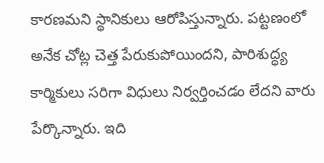కారణమని స్థానికులు ఆరోపిస్తున్నారు. పట్టణంలో అనేక చోట్ల చెత్త పేరుకుపోయిందని, పారిశుద్ధ్య కార్మికులు సరిగా విధులు నిర్వర్తించడం లేదని వారు పేర్కొన్నారు. ఇది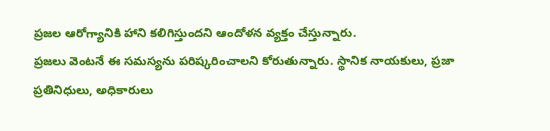ప్రజల ఆరోగ్యానికి హాని కలిగిస్తుందని ఆందోళన వ్యక్తం చేస్తున్నారు.
ప్రజలు వెంటనే ఈ సమస్యను పరిష్కరించాలని కోరుతున్నారు. స్థానిక నాయకులు, ప్రజా ప్రతినిధులు, అధికారులు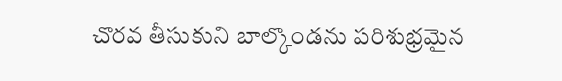చొరవ తీసుకుని బాల్కొండను పరిశుభ్రమైన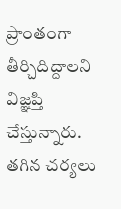ప్రాంతంగా తీర్చిదిద్దాలని విజ్ఞప్తి చేస్తున్నారు. తగిన చర్యలు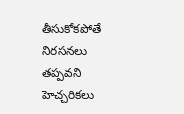తీసుకోకపోతే నిరసనలు తప్పవని హెచ్చరికలు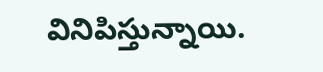వినిపిస్తున్నాయి.